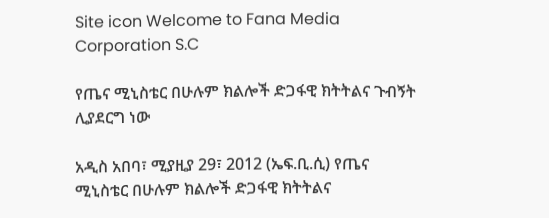Site icon Welcome to Fana Media Corporation S.C

የጤና ሚኒስቴር በሁሉም ክልሎች ድጋፋዊ ክትትልና ጉብኝት ሊያደርግ ነው

አዲስ አበባ፣ ሚያዚያ 29፣ 2012 (ኤፍ.ቢ.ሲ) የጤና ሚኒስቴር በሁሉም ክልሎች ድጋፋዊ ክትትልና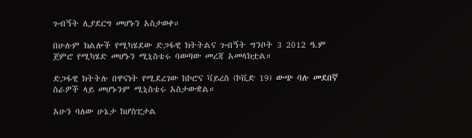ጉብኝት ሊያደርግ መሆኑን አስታወቀ።

በሁሉም ክልሎች የሚካሄደው ድጋፋዊ ክትትልና ጉብኝት ግንቦት 3 2012 ዓ.ም ጀምሮ የሚካሄድ መሆኑን ሚኒስቴሩ ባወጣው መረጃ አመላክቷል።

ድጋፋዊ ክትትሉ በዋናነት የሚደረገው ከኮሮና ቫይረስ (ኮቪድ 19) ውጭ ባሉ መደበኛ ስራዎች ላይ መሆኑንም ሚኒስቴሩ አስታውቋል።

አሁን ባለው ሁኔታ ከሆስፒታል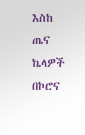እስከ ጤና ኬላዎች በኮሮና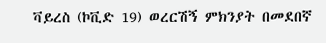ቫይረስ (ኮቪድ 19) ወረርሽኝ ምክንያት በመደበኛ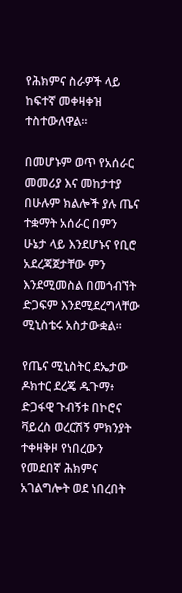የሕክምና ስራዎች ላይ ከፍተኛ መቀዛቀዝ ተስተውለዋል።

በመሆኑም ወጥ የአሰራር መመሪያ እና መከታተያ በሁሉም ክልሎች ያሉ ጤና ተቋማት አሰራር በምን ሁኔታ ላይ እንደሆኑና የቢሮ አደረጃጀታቸው ምን እንደሚመስል በመጎብኘት ድጋፍም እንደሚደረግላቸው ሚኒስቴሩ አስታውቋል።

የጤና ሚኒስትር ደኤታው ዶክተር ደረጄ ዱጉማ፥ ድጋፋዊ ጉብኝቱ በኮሮና ቫይረስ ወረርሽኝ ምክንያት ተቀዛቅዞ የነበረውን የመደበኛ ሕክምና አገልግሎት ወደ ነበረበት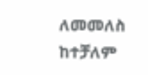ለመመለስ ከተቻለም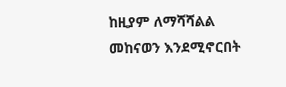ከዚያም ለማሻሻልል መከናወን እንደሚኖርበት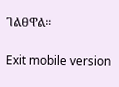ገልፀዋል።

Exit mobile version